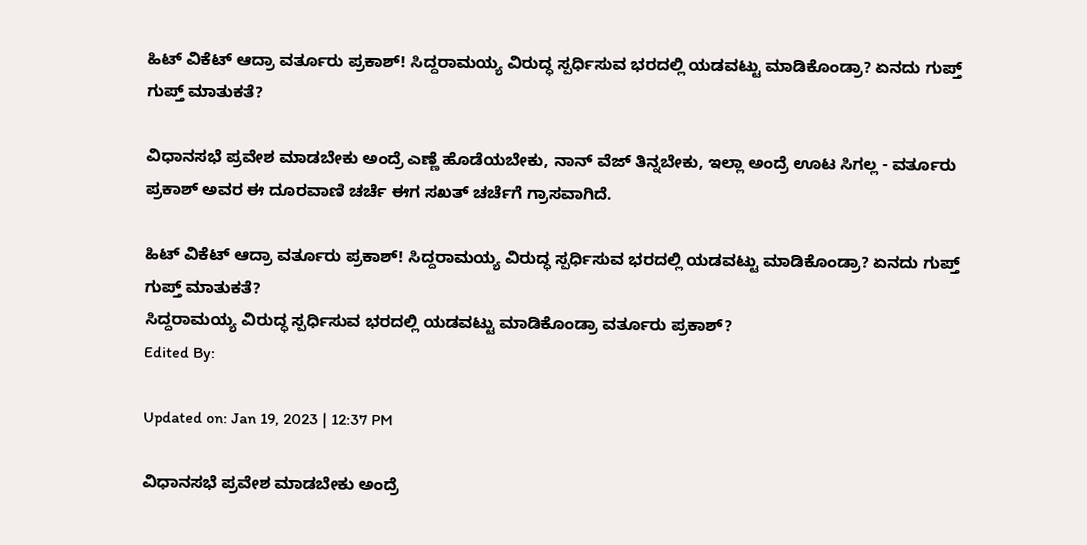ಹಿಟ್ ವಿಕೆಟ್ ಆದ್ರಾ ವರ್ತೂರು ಪ್ರಕಾಶ್! ಸಿದ್ದರಾಮಯ್ಯ ವಿರುದ್ಧ ಸ್ಪರ್ಧಿಸುವ ಭರದಲ್ಲಿ ಯಡವಟ್ಟು ಮಾಡಿಕೊಂಡ್ರಾ? ಏನದು ಗುಪ್ತ್ ಗುಪ್ತ್ ಮಾತುಕತೆ?

ವಿಧಾನಸಭೆ ಪ್ರವೇಶ ಮಾಡಬೇಕು ಅಂದ್ರೆ ಎಣ್ಣೆ ಹೊಡೆಯಬೇಕು, ನಾನ್ ವೆಜ್ ತಿನ್ನಬೇಕು, ಇಲ್ಲಾ ಅಂದ್ರೆ ಊಟ ಸಿಗಲ್ಲ - ವರ್ತೂರು ಪ್ರಕಾಶ್ ಅವರ ಈ ದೂರವಾಣಿ ಚರ್ಚೆ ಈಗ ಸಖತ್ ಚರ್ಚೆಗೆ ಗ್ರಾಸವಾಗಿದೆ.

ಹಿಟ್ ವಿಕೆಟ್ ಆದ್ರಾ ವರ್ತೂರು ಪ್ರಕಾಶ್! ಸಿದ್ದರಾಮಯ್ಯ ವಿರುದ್ಧ ಸ್ಪರ್ಧಿಸುವ ಭರದಲ್ಲಿ ಯಡವಟ್ಟು ಮಾಡಿಕೊಂಡ್ರಾ? ಏನದು ಗುಪ್ತ್ ಗುಪ್ತ್ ಮಾತುಕತೆ?
ಸಿದ್ದರಾಮಯ್ಯ ವಿರುದ್ಧ ಸ್ಪರ್ಧಿಸುವ ಭರದಲ್ಲಿ ಯಡವಟ್ಟು ಮಾಡಿಕೊಂಡ್ರಾ ವರ್ತೂರು ಪ್ರಕಾಶ್?
Edited By:

Updated on: Jan 19, 2023 | 12:37 PM

ವಿಧಾನಸಭೆ ಪ್ರವೇಶ ಮಾಡಬೇಕು ಅಂದ್ರೆ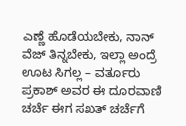ಎಣ್ಣೆ ಹೊಡೆಯಬೇಕು, ನಾನ್ ವೆಜ್ ತಿನ್ನಬೇಕು, ಇಲ್ಲಾ ಅಂದ್ರೆ ಊಟ ಸಿಗಲ್ಲ – ವರ್ತೂರು ಪ್ರಕಾಶ್ ಅವರ ಈ ದೂರವಾಣಿ ಚರ್ಚೆ ಈಗ ಸಖತ್ ಚರ್ಚೆಗೆ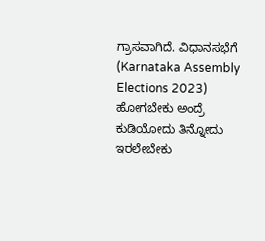ಗ್ರಾಸವಾಗಿದೆ. ವಿಧಾನಸಭೆಗೆ (Karnataka Assembly Elections 2023) ಹೋಗಬೇಕು ಅಂದ್ರೆ ಕುಡಿಯೋದು ತಿನ್ನೋದು ಇರಲೇಬೇಕು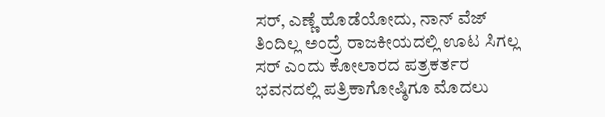ಸರ್, ಎಣ್ಣೆ ಹೊಡೆಯೋದು, ನಾನ್ ವೆಜ್ ತಿಂದಿಲ್ಲ ಅಂದ್ರೆ ರಾಜಕೀಯದಲ್ಲಿ ಊಟ ಸಿಗಲ್ಲ ಸರ್ ಎಂದು ಕೋಲಾರದ ಪತ್ರಕರ್ತರ ಭವನದಲ್ಲಿ ಪತ್ರಿಕಾಗೋಷ್ಠಿಗೂ ಮೊದಲು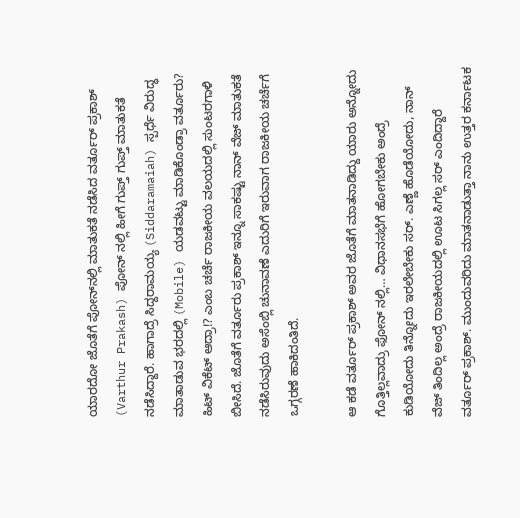ಯಾರದೋ ಜೊತೆಗೆ ಪೋನ್‌ನಲ್ಲಿ ಮಾತುಕತೆ ನಡೆಸಿದ ವರ್ತೂರ್ ಪ್ರಕಾಶ್ (Varthur Prakash) ಪೋನ್ ನಲ್ಲಿ ಹೀಗೆ ಗುಪ್ತ್ ಗುಪ್ತ್ ಮಾತುಕತೆ ನಡೆಸಿದ್ದಾರೆ. ಹಾಗಾದ್ರೆ ಸಿದ್ದರಾಮಯ್ಯ (Siddaramaiah) ಸ್ಪರ್ಧೆ ವಿರುದ್ಧ ಮಾತಾಡುವ ಭರದಲ್ಲಿ (Mobile) ಯಡವಟ್ಟು ಮಾಡಿಕೊಂಡ್ರಾ ವರ್ತೂರು? ಹಿಟ್ ವಿಕೆಟ್ ಆದ್ರಾ!? ಎಂಬ ಚರ್ಚೆ ರಾಜಕೀಯ ವಲಯದಲ್ಲಿ ಸುಂಟರಗಾಳಿ ಬೀಸಿದೆ. ಜೊತೆಗೆ ವರ್ತೂರು ಪ್ರಕಾಶ್ ಇನ್ನೂ ಸಾಕಷ್ಟು ನಾನ್ ವೆಜ್ ಮಾತುಕತೆ ನಡೆಸಿರುವುದು ಅಸೆಂಬ್ಲಿ ಚುನಾವಣೆ ಎದುರಿಗೆ ಇರುವಾಗ ರಾಜಕೀಯ ಚರ್ಚೆಗೆ ಒಗ್ಗರಣೆ ಹಾಕಿದಂತಿದೆ.

ಆ ಕಡೆ ವರ್ತೂರ್ ಪ್ರಕಾಶ್ ಅವರ ಜೊತೆಗೆ ಮಾತನಾಡಿದ್ದು ಯಾರು ಅನ್ನೋದು ಗೊತ್ತಿಲ್ಲವಾದ್ರು ಫೋನ್ ನಲ್ಲಿ… ವಿಧಾನಸಭೆಗೆ ಹೋಗಬೇಕು ಅಂದ್ರೆ ಕುಡಿಯೋದು ತಿನ್ನೋದು ಇರಲೇಬೇಕು ಸರ್. ಎಣ್ಣೆ ಹೊಡೆಯೋದು, ನಾನ್ ವೆಜ್ ತಿಂದಿಲ್ಲ ಅಂದ್ರೆ ರಾಜಕೀಯದಲ್ಲಿ ಊಟ ಸಿಗಲ್ಲ ಸರ್ ಎಂದಿದ್ದಾರೆ ವರ್ತೂರ್ ಪ್ರಕಾಶ್. ಮುಂದುವರಿದು ಮಾತನಾಡುತ್ತಾ ನಾನು ಉತ್ತರ ಕರ್ನಾಟಕ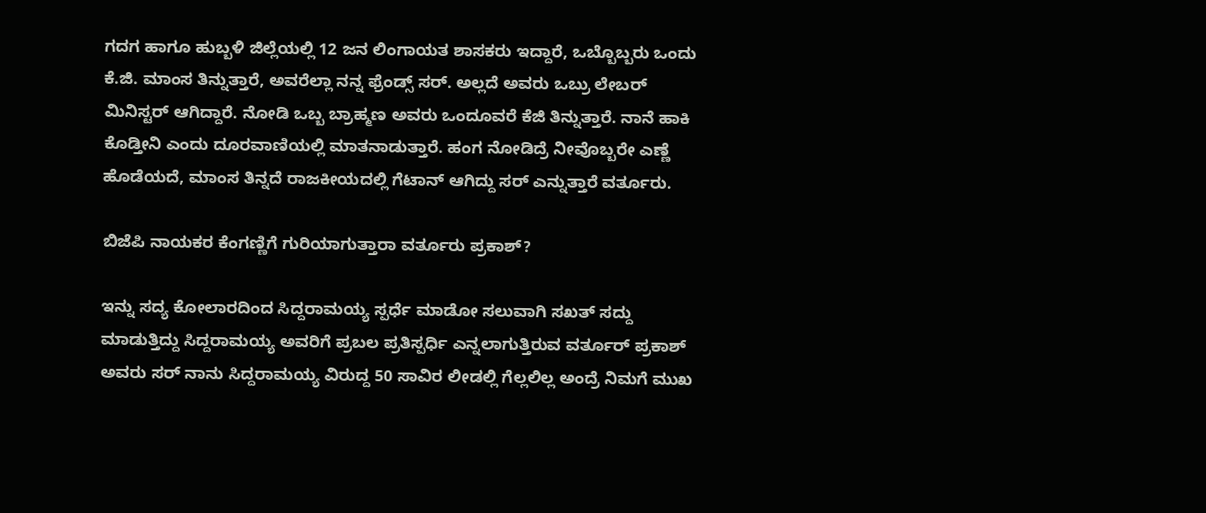ಗದಗ ಹಾಗೂ ಹುಬ್ಬಳಿ ಜಿಲ್ಲೆಯಲ್ಲಿ 12 ಜನ ಲಿಂಗಾಯತ ಶಾಸಕರು ಇದ್ದಾರೆ, ಒಬ್ಬೊಬ್ಬರು ಒಂದು ಕೆ.ಜಿ. ಮಾಂಸ ತಿನ್ನುತ್ತಾರೆ, ಅವರೆಲ್ಲಾ ನನ್ನ ಫ್ರೆಂಡ್ಸ್ ಸರ್. ಅಲ್ಲದೆ ಅವರು ಒಬ್ರು ಲೇಬರ್ ಮಿನಿಸ್ಟರ್ ಆಗಿದ್ದಾರೆ. ನೋಡಿ ಒಬ್ಬ ಬ್ರಾಹ್ಮಣ ಅವರು ಒಂದೂವರೆ ಕೆಜಿ ತಿನ್ನುತ್ತಾರೆ. ನಾನೆ ಹಾಕಿ ಕೊಡ್ತೀನಿ ಎಂದು ದೂರವಾಣಿಯಲ್ಲಿ ಮಾತನಾಡುತ್ತಾರೆ. ಹಂಗ ನೋಡಿದ್ರೆ ನೀವೊಬ್ಬರೇ ಎಣ್ಣೆ ಹೊಡೆಯದೆ, ಮಾಂಸ ತಿನ್ನದೆ ರಾಜಕೀಯದಲ್ಲಿ ಗೆಟಾನ್ ಆಗಿದ್ದು ಸರ್ ಎನ್ನುತ್ತಾರೆ ವರ್ತೂರು.

ಬಿಜೆಪಿ ನಾಯಕರ ಕೆಂಗಣ್ಣಿಗೆ ಗುರಿಯಾಗುತ್ತಾರಾ ವರ್ತೂರು ಪ್ರಕಾಶ್?

ಇನ್ನು ಸದ್ಯ ಕೋಲಾರದಿಂದ ಸಿದ್ದರಾಮಯ್ಯ ಸ್ಪರ್ಧೆ ಮಾಡೋ ಸಲುವಾಗಿ ಸಖತ್ ಸದ್ದು ಮಾಡುತ್ತಿದ್ದು ಸಿದ್ದರಾಮಯ್ಯ ಅವರಿಗೆ ಪ್ರಬಲ ಪ್ರತಿಸ್ಪರ್ಧಿ ಎನ್ನಲಾಗುತ್ತಿರುವ ವರ್ತೂರ್ ಪ್ರಕಾಶ್ ಅವರು ಸರ್ ನಾನು ಸಿದ್ದರಾಮಯ್ಯ ವಿರುದ್ದ 50 ಸಾವಿರ ಲೀಡಲ್ಲಿ ಗೆಲ್ಲಲಿಲ್ಲ ಅಂದ್ರೆ ನಿಮಗೆ ಮುಖ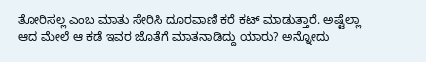ತೋರಿಸಲ್ಲ ಎಂಬ ಮಾತು ಸೇರಿಸಿ ದೂರವಾಣಿ ಕರೆ ಕಟ್ ಮಾಡುತ್ತಾರೆ. ಅಷ್ಟೆಲ್ಲಾ ಆದ ಮೇಲೆ ಆ ಕಡೆ ಇವರ ಜೊತೆಗೆ ಮಾತನಾಡಿದ್ದು ಯಾರು? ಅನ್ನೋದು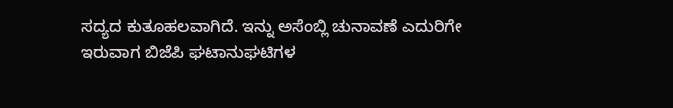ಸದ್ಯದ ಕುತೂಹಲವಾಗಿದೆ. ಇನ್ನು ಅಸೆಂಬ್ಲಿ ಚುನಾವಣೆ ಎದುರಿಗೇ ಇರುವಾಗ ಬಿಜೆಪಿ ಘಟಾನುಘಟಿಗಳ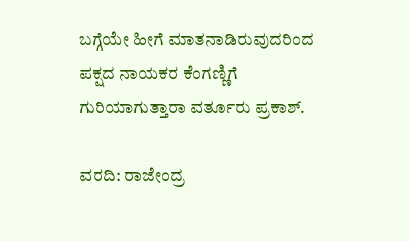ಬಗ್ಗೆಯೇ ಹೀಗೆ ಮಾತನಾಡಿರುವುದರಿಂದ ಪಕ್ಷದ ನಾಯಕರ ಕೆಂಗಣ್ಣಿಗೆ ಗುರಿಯಾಗುತ್ತಾರಾ ವರ್ತೂರು ಪ್ರಕಾಶ್.

ವರದಿ: ರಾಜೇಂದ್ರ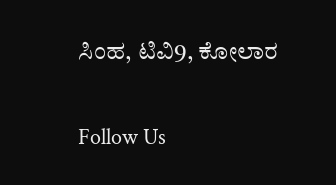ಸಿಂಹ, ಟಿವಿ9, ಕೋಲಾರ

Follow Us